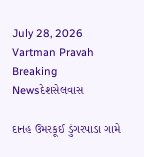July 28, 2026
Vartman Pravah
Breaking Newsદેશસેલવાસ

દાનહ ઉમરકૂઈ ડુંગરપાડા ગામે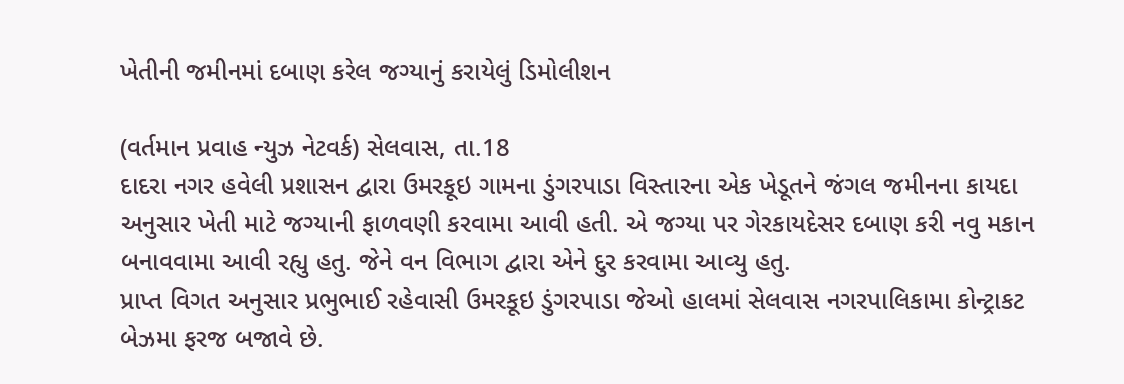ખેતીની જમીનમાં દબાણ કરેલ જગ્‍યાનું કરાયેલું ડિમોલીશન

(વર્તમાન પ્રવાહ ન્‍યુઝ નેટવર્ક) સેલવાસ, તા.18
દાદરા નગર હવેલી પ્રશાસન દ્વારા ઉમરકૂઇ ગામના ડુંગરપાડા વિસ્‍તારના એક ખેડૂતને જંગલ જમીનના કાયદા અનુસાર ખેતી માટે જગ્‍યાની ફાળવણી કરવામા આવી હતી. એ જગ્‍યા પર ગેરકાયદેસર દબાણ કરી નવુ મકાન બનાવવામા આવી રહ્યુ હતુ. જેને વન વિભાગ દ્વારા એને દુર કરવામા આવ્‍યુ હતુ.
પ્રાપ્ત વિગત અનુસાર પ્રભુભાઈ રહેવાસી ઉમરકૂઇ ડુંગરપાડા જેઓ હાલમાં સેલવાસ નગરપાલિકામા કોન્‍ટ્રાકટ બેઝમા ફરજ બજાવે છે.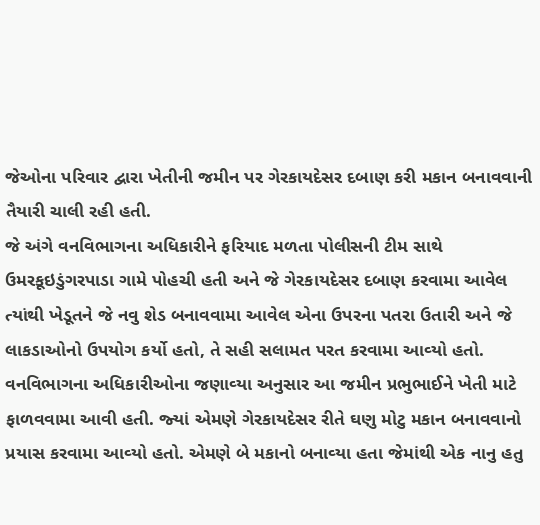જેઓના પરિવાર દ્વારા ખેતીની જમીન પર ગેરકાયદેસર દબાણ કરી મકાન બનાવવાની તૈયારી ચાલી રહી હતી.
જે અંગે વનવિભાગના અધિકારીને ફરિયાદ મળતા પોલીસની ટીમ સાથે ઉમરકૂઇડુંગરપાડા ગામે પોહચી હતી અને જે ગેરકાયદેસર દબાણ કરવામા આવેલ ત્‍યાંથી ખેડૂતને જે નવુ શેડ બનાવવામા આવેલ એના ઉપરના પતરા ઉતારી અને જે લાકડાઓનો ઉપયોગ કર્યો હતો, તે સહી સલામત પરત કરવામા આવ્‍યો હતો.
વનવિભાગના અધિકારીઓના જણાવ્‍યા અનુસાર આ જમીન પ્રભુભાઈને ખેતી માટે ફાળવવામા આવી હતી. જ્‍યાં એમણે ગેરકાયદેસર રીતે ઘણુ મોટુ મકાન બનાવવાનો પ્રયાસ કરવામા આવ્‍યો હતો. એમણે બે મકાનો બનાવ્‍યા હતા જેમાંથી એક નાનુ હતુ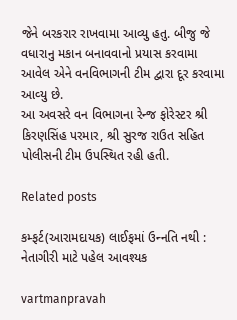જેને બરકરાર રાખવામા આવ્‍યુ હતુ. બીજુ જે વધારાનુ મકાન બનાવવાનો પ્રયાસ કરવામા આવેલ એને વનવિભાગની ટીમ દ્વારા દૂર કરવામા આવ્‍યુ છે.
આ અવસરે વન વિભાગના રેન્‍જ ફોરેસ્‍ટર શ્રી કિરણસિંહ પરમાર, શ્રી સુરજ રાઉત સહિત પોલીસની ટીમ ઉપસ્‍થિત રહી હતી.

Related posts

કમ્‍ફર્ટ(આરામદાયક) લાઈફમાં ઉન્‍નતિ નથી : નેતાગીરી માટે પહેલ આવશ્‍યક

vartmanpravah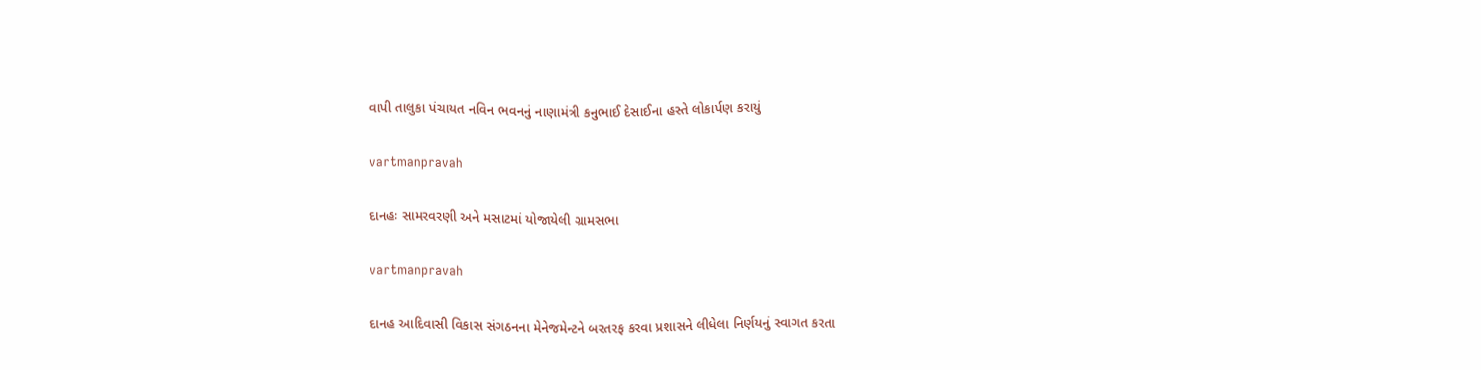વાપી તાલુકા પંચાયત નવિન ભવનનું નાણામંત્રી કનુભાઈ દેસાઈના હસ્‍તે લોકાર્પણ કરાયું

vartmanpravah

દાનહઃ સામરવરણી અને મસાટમાં યોજાયેલી ગ્રામસભા

vartmanpravah

દાનહ આદિવાસી વિકાસ સંગઠનના મેનેજમેન્‍ટને બરતરફ કરવા પ્રશાસને લીધેલા નિર્ણયનું સ્‍વાગત કરતા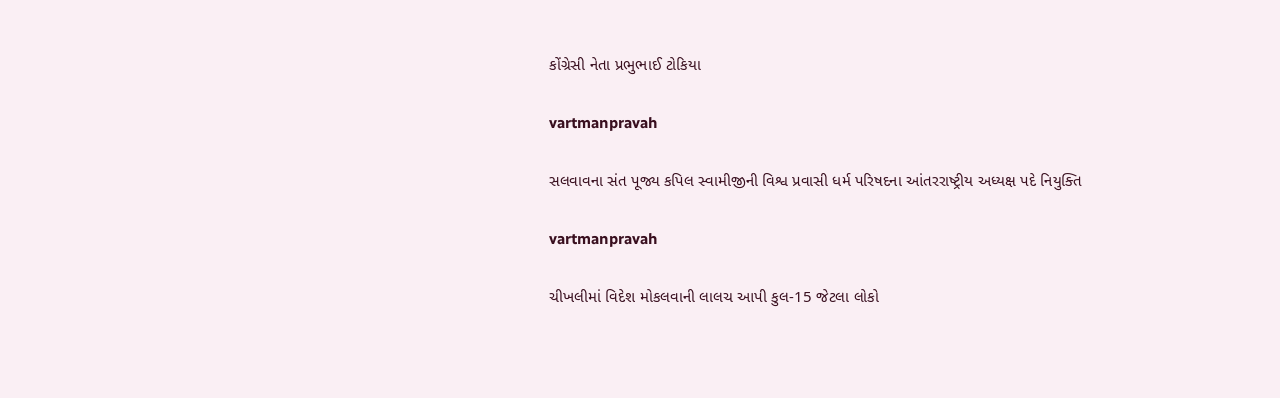કોંગ્રેસી નેતા પ્રભુભાઈ ટોકિયા

vartmanpravah

સલવાવના સંત પૂજ્ય કપિલ સ્વામીજીની વિશ્વ પ્રવાસી ધર્મ પરિષદના આંતરરાષ્ટ્રીય અધ્યક્ષ પદે નિયુક્તિ

vartmanpravah

ચીખલીમાં વિદેશ મોકલવાની લાલચ આપી કુલ-15 જેટલા લોકો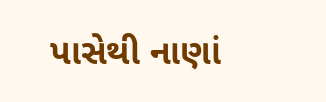પાસેથી નાણાં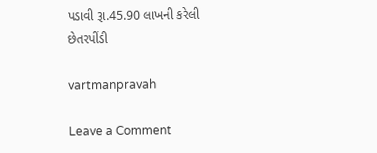પડાવી રૂા.45.90 લાખની કરેલી છેતરપીંડી

vartmanpravah

Leave a Comment